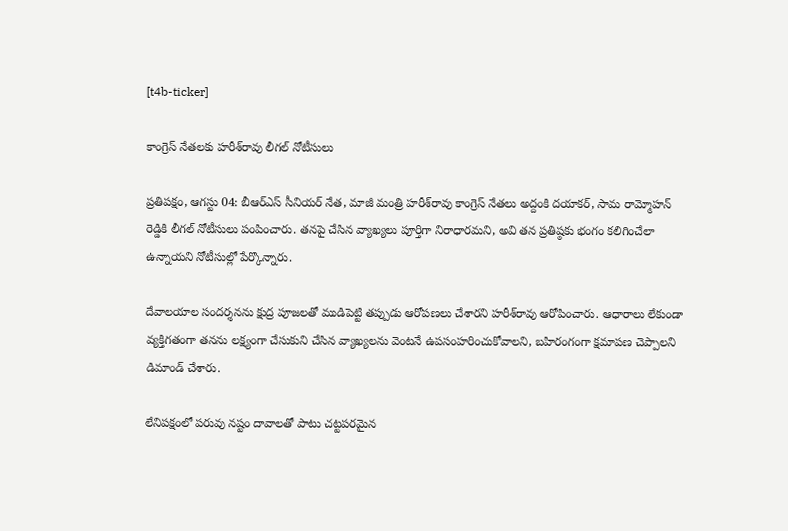[t4b-ticker]

కాంగ్రెస్ నేతలకు హరీశ్‌రావు లీగల్ నోటీసులు

ప్రతిపక్షం, ఆగస్టు 04: బీఆర్‌ఎస్ సీనియర్ నేత, మాజీ మంత్రి హరీశ్‌రావు కాంగ్రెస్ నేతలు అద్దంకి దయాకర్, సామ రామ్మోహన్ రెడ్డికి లీగల్ నోటీసులు పంపించారు. తనపై చేసిన వ్యాఖ్యలు పూర్తిగా నిరాధారమని, అవి తన ప్రతిష్ఠకు భంగం కలిగించేలా ఉన్నాయని నోటీసుల్లో పేర్కొన్నారు.

దేవాలయాల సందర్శనను క్షుద్ర పూజలతో ముడిపెట్టి తప్పుడు ఆరోపణలు చేశారని హరీశ్‌రావు ఆరోపించారు. ఆధారాలు లేకుండా వ్యక్తిగతంగా తనను లక్ష్యంగా చేసుకుని చేసిన వ్యాఖ్యలను వెంటనే ఉపసంహరించుకోవాలని, బహిరంగంగా క్షమాపణ చెప్పాలని డిమాండ్ చేశారు.

లేనిపక్షంలో పరువు నష్టం దావాలతో పాటు చట్టపరమైన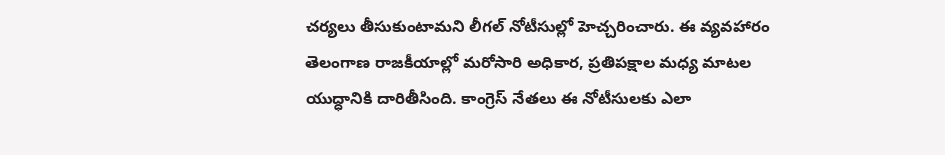చర్యలు తీసుకుంటామని లీగల్ నోటీసుల్లో హెచ్చరించారు. ఈ వ్యవహారం తెలంగాణ రాజకీయాల్లో మరోసారి అధికార, ప్రతిపక్షాల మధ్య మాటల యుద్ధానికి దారితీసింది. కాంగ్రెస్ నేతలు ఈ నోటీసులకు ఎలా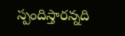స్పందిస్తారన్నది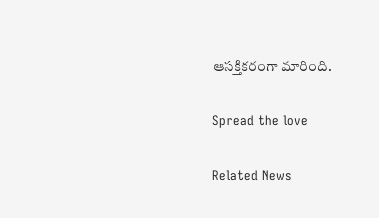ఆసక్తికరంగా మారింది.

Spread the love

Related News